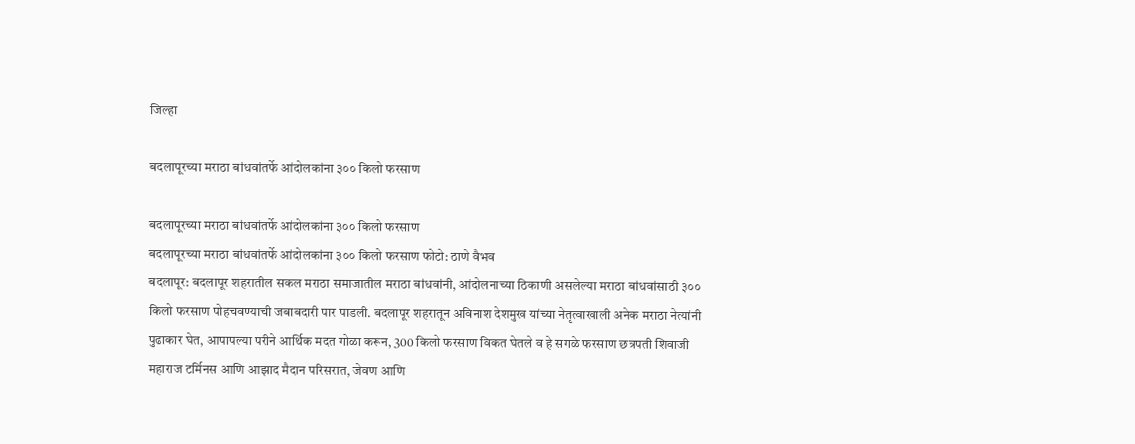जिल्हा

बदलापूरच्या मराठा बांधवांतर्फे आंदोलकांना ३०० किलो फरसाण

बदलापूरच्या मराठा बांधवांतर्फे आंदोलकांना ३०० किलो फरसाण
बदलापूरच्या मराठा बांधवांतर्फे आंदोलकांना ३०० किलो फरसाण फोटो: ठाणे वैभव
बदलापूर: बदलापूर शहरातील सकल मराठा समाजातील मराठा बांधवांनी, आंदोलनाच्या ठिकाणी असलेल्या मराठा बांधवांसाठी ३०० किलो फरसाण पोहचवण्याची जबाबदारी पार पाडली. बदलापूर शहरातून अविनाश देशमुख यांच्या नेतृत्वाखाली अनेक मराठा नेत्यांनी पुढाकार घेत, आपापल्या परीने आर्थिक मदत गोळा करून, 300 किलो फरसाण विकत घेतले व हे सगळे फरसाण छत्रपती शिवाजी महाराज टर्मिनस आणि आझाद मैदान परिसरात, जेवण आणि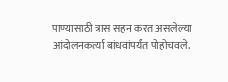पाण्यासाठी त्रास सहन करत असलेल्या आंदोलनकर्त्या बांधवांपर्यंत पोहोचवले.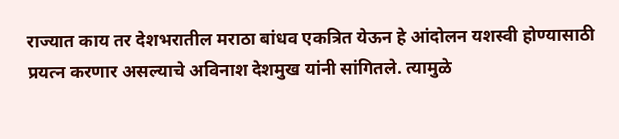राज्यात काय तर देशभरातील मराठा बांधव एकत्रित येऊन हे आंदोलन यशस्वी होण्यासाठी प्रयत्न करणार असल्याचे अविनाश देशमुख यांनी सांगितले. त्यामुळे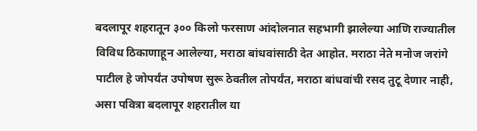बदलापूर शहरातून ३०० किलो फरसाण आंदोलनात सहभागी झालेल्या आणि राज्यातील विविध ठिकाणाहून आलेल्या, मराठा बांधवांसाठी देत आहोत. मराठा नेते मनोज जरांगे पाटील हे जोपर्यंत उपोषण सुरू ठेवतील तोपर्यंत, मराठा बांधवांची रसद तुटू देणार नाही, असा पवित्रा बदलापूर शहरातील या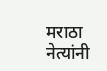मराठा नेत्यांनी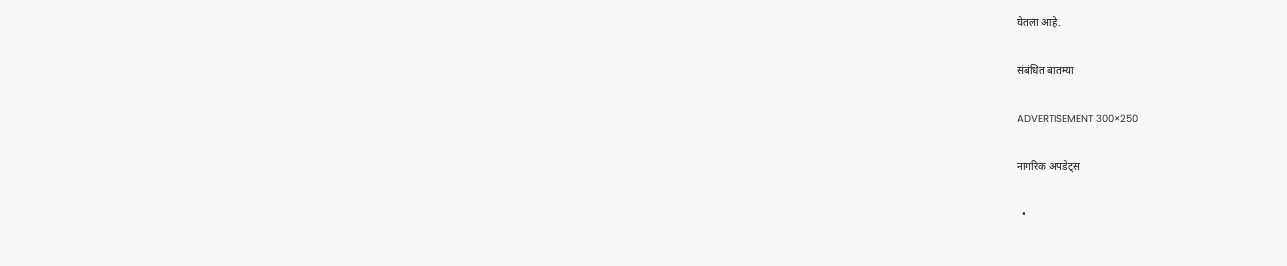घेतला आहे.

संबंधित बातम्या

ADVERTISEMENT 300×250

नागरिक अपडेट्स

  •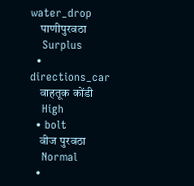water_drop
    पाणीपुरवठा
    Surplus
  • directions_car
    वाहतूक कोंडी
    High
  • bolt
    वीज पुरवठा
    Normal
  •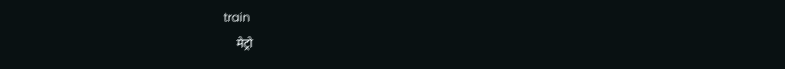train
    मेट्रो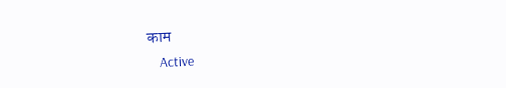काम
    Active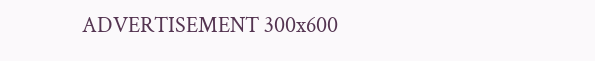ADVERTISEMENT 300x600